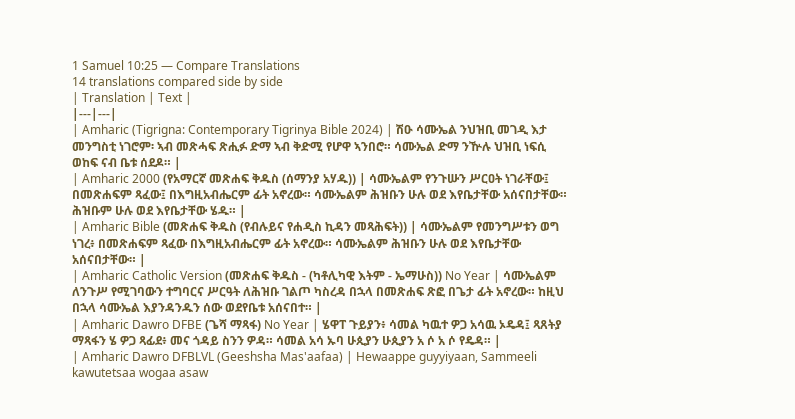1 Samuel 10:25 — Compare Translations
14 translations compared side by side
| Translation | Text |
|---|---|
| Amharic (Tigrigna: Contemporary Tigrinya Bible 2024) | ሽዑ ሳሙኤል ንህዝቢ መገዲ እታ መንግስቲ ነገሮም፡ ኣብ መጽሓፍ ጽሒፉ ድማ ኣብ ቅድሚ የሆዋ ኣንበሮ። ሳሙኤል ድማ ንዅሉ ህዝቢ ነፍሲ ወከፍ ናብ ቤቱ ሰደዶ። |
| Amharic 2000 (የአማርኛ መጽሐፍ ቅዱስ (ሰማንያ አሃዱ)) | ሳሙኤልም የንጉሡን ሥርዐት ነገራቸው፤ በመጽሐፍም ጻፈው፤ በእግዚአብሔርም ፊት አኖረው። ሳሙኤልም ሕዝቡን ሁሉ ወደ እየቤታቸው አሰናበታቸው። ሕዝቡም ሁሉ ወደ እየቤታቸው ሄዱ። |
| Amharic Bible (መጽሐፍ ቅዱስ (የብሉይና የሐዲስ ኪዳን መጻሕፍት)) | ሳሙኤልም የመንግሥቱን ወግ ነገረ፥ በመጽሐፍም ጻፈው በእግዚአብሔርም ፊት አኖረው። ሳሙኤልም ሕዝቡን ሁሉ ወደ እየቤታቸው አሰናበታቸው። |
| Amharic Catholic Version (መጽሐፍ ቅዱስ - (ካቶሊካዊ እትም - ኤማሁስ)) No Year | ሳሙኤልም ለንጉሥ የሚገባውን ተግባርና ሥርዓት ለሕዝቡ ገልጦ ካስረዳ በኋላ በመጽሐፍ ጽፎ በጌታ ፊት አኖረው። ከዚህ በኋላ ሳሙኤል እያንዳንዱን ሰው ወደየቤቱ አሰናበተ። |
| Amharic Dawro DFBE (ጌሻ ማጻፋ) No Year | ሄዋፐ ጉይያን፥ ሳመል ካዉተ ዎጋ አሳዉ ኦዴዳ፤ ጻጸትያ ማጻፋን ሄ ዎጋ ጻፊደ፥ መና ጎዳይ ስንን ዎዳ። ሳመል አሳ ኡባ ሁጲያን ሁጲያን አ ሶ አ ሶ የዴዳ። |
| Amharic Dawro DFBLVL (Geeshsha Mas'aafaa) | Hewaappe guyyiyaan, Sammeeli kawutetsaa wogaa asaw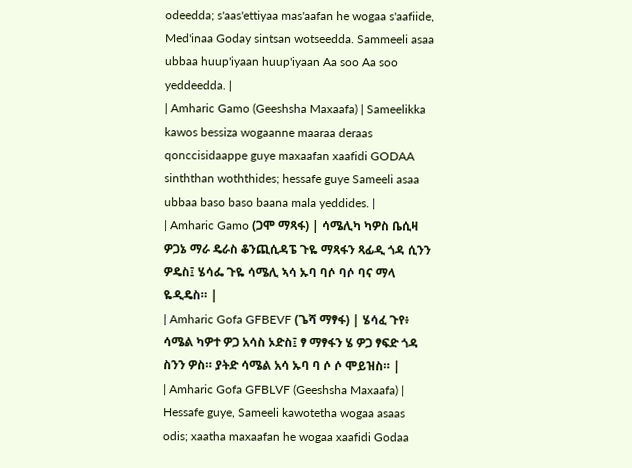odeedda; s'aas'ettiyaa mas'aafan he wogaa s'aafiide, Med'inaa Goday sintsan wotseedda. Sammeeli asaa ubbaa huup'iyaan huup'iyaan Aa soo Aa soo yeddeedda. |
| Amharic Gamo (Geeshsha Maxaafa) | Sameelikka kawos bessiza wogaanne maaraa deraas qonccisidaappe guye maxaafan xaafidi GODAA sinththan woththides; hessafe guye Sameeli asaa ubbaa baso baso baana mala yeddides. |
| Amharic Gamo (ጋሞ ማጻፋ) | ሳሜሊካ ካዎስ ቤሲዛ ዎጋኔ ማራ ዴራስ ቆንጪሲዳፔ ጉዬ ማጻፋን ጻፊዲ ጎዳ ሲንን ዎዴስ፤ ሄሳፌ ጉዬ ሳሜሊ ኣሳ ኡባ ባሶ ባሶ ባና ማላ ዬዲዴስ። |
| Amharic Gofa GFBEVF (ጌሻ ማፃፋ) | ሄሳፈ ጉየ፥ ሳሜል ካዎተ ዎጋ አሳስ ኦድስ፤ ፃ ማፃፋን ሄ ዎጋ ፃፍድ ጎዳ ስንን ዎስ። ያትድ ሳሜል አሳ ኡባ ባ ሶ ሶ ሞይዝስ። |
| Amharic Gofa GFBLVF (Geeshsha Maxaafa) | Hessafe guye, Sameeli kawotetha wogaa asaas odis; xaatha maxaafan he wogaa xaafidi Godaa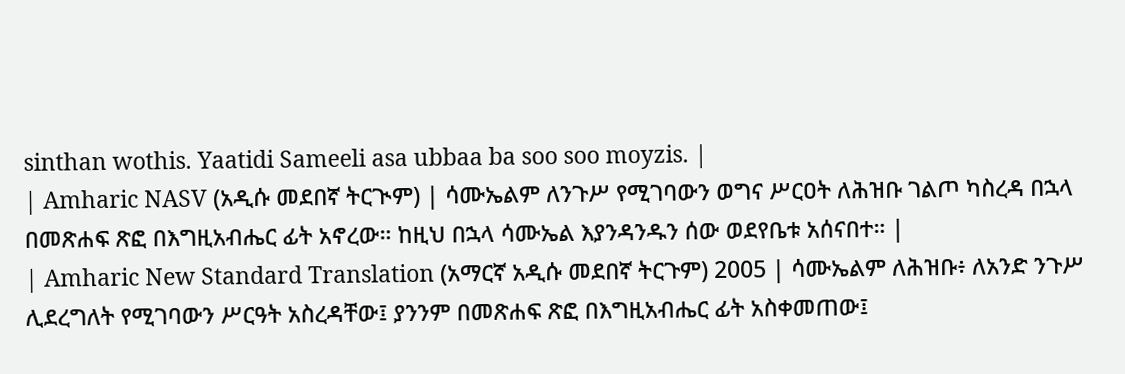sinthan wothis. Yaatidi Sameeli asa ubbaa ba soo soo moyzis. |
| Amharic NASV (አዲሱ መደበኛ ትርጒም) | ሳሙኤልም ለንጉሥ የሚገባውን ወግና ሥርዐት ለሕዝቡ ገልጦ ካስረዳ በኋላ በመጽሐፍ ጽፎ በእግዚአብሔር ፊት አኖረው። ከዚህ በኋላ ሳሙኤል እያንዳንዱን ሰው ወደየቤቱ አሰናበተ። |
| Amharic New Standard Translation (አማርኛ አዲሱ መደበኛ ትርጉም) 2005 | ሳሙኤልም ለሕዝቡ፥ ለአንድ ንጉሥ ሊደረግለት የሚገባውን ሥርዓት አስረዳቸው፤ ያንንም በመጽሐፍ ጽፎ በእግዚአብሔር ፊት አስቀመጠው፤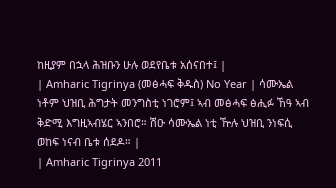ከዚያም በኋላ ሕዝቡን ሁሉ ወደየቤቱ አሰናበተ፤ |
| Amharic Tigrinya (መፅሓፍ ቅዱስ) No Year | ሳሙኤል ነቶም ህዝቢ ሕግታት መንግስቲ ነገሮም፤ ኣብ መፅሓፍ ፅሒፉ ኸዓ ኣብ ቅድሚ እግዚኣብሄር ኣንበሮ። ሽዑ ሳሙኤል ነቲ ዅሉ ህዝቢ ንነፍሲ ወከፍ ነናብ ቤቱ ሰደዶ። |
| Amharic Tigrinya 2011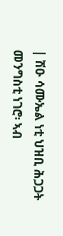| ሽዑ ሳሙኤል ነቲ ህዝቢ ሕጋጋት መንግስቲ ነገሮ፡ ኣብ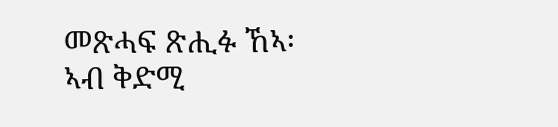መጽሓፍ ጽሒፉ ኸኣ፡ ኣብ ቅድሚ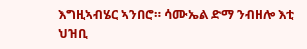እግዚኣብሄር ኣንበሮ። ሳሙኤል ድማ ንብዘሎ እቲ ህዝቢ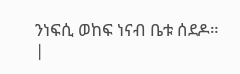ንነፍሲ ወከፍ ነናብ ቤቱ ሰደዶ። |